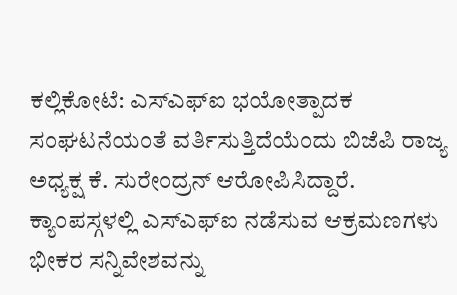ಕಲ್ಲಿಕೋಟೆ: ಎಸ್ಎಫ್ಐ ಭಯೋತ್ಪಾದಕ ಸಂಘಟನೆಯಂತೆ ವರ್ತಿಸುತ್ತಿದೆಯೆಂದು ಬಿಜೆಪಿ ರಾಜ್ಯ ಅಧ್ಯಕ್ಷ ಕೆ. ಸುರೇಂದ್ರನ್ ಆರೋಪಿಸಿದ್ದಾರೆ. ಕ್ಯಾಂಪಸ್ಗಳಲ್ಲಿ ಎಸ್ಎಫ್ಐ ನಡೆಸುವ ಆಕ್ರಮಣಗಳು ಭೀಕರ ಸನ್ನಿವೇಶವನ್ನು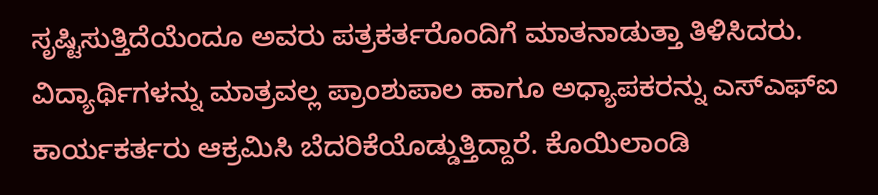ಸೃಷ್ಟಿಸುತ್ತಿದೆಯೆಂದೂ ಅವರು ಪತ್ರಕರ್ತರೊಂದಿಗೆ ಮಾತನಾಡುತ್ತಾ ತಿಳಿಸಿದರು. ವಿದ್ಯಾರ್ಥಿಗಳನ್ನು ಮಾತ್ರವಲ್ಲ ಪ್ರಾಂಶುಪಾಲ ಹಾಗೂ ಅಧ್ಯಾಪಕರನ್ನು ಎಸ್ಎಫ್ಐ ಕಾರ್ಯಕರ್ತರು ಆಕ್ರಮಿಸಿ ಬೆದರಿಕೆಯೊಡ್ಡುತ್ತಿದ್ದಾರೆ. ಕೊಯಿಲಾಂಡಿ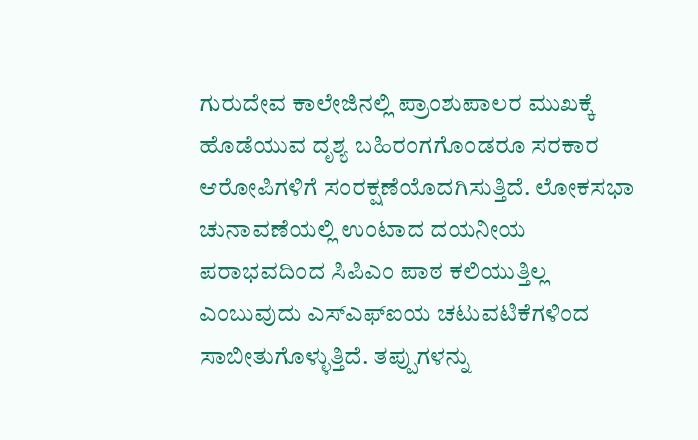ಗುರುದೇವ ಕಾಲೇಜಿನಲ್ಲಿ ಪ್ರಾಂಶುಪಾಲರ ಮುಖಕ್ಕೆ ಹೊಡೆಯುವ ದೃಶ್ಯ ಬಹಿರಂಗಗೊಂಡರೂ ಸರಕಾರ ಆರೋಪಿಗಳಿಗೆ ಸಂರಕ್ಷಣೆಯೊದಗಿಸುತ್ತಿದೆ. ಲೋಕಸಭಾ ಚುನಾವಣೆಯಲ್ಲಿ ಉಂಟಾದ ದಯನೀಯ ಪರಾಭವದಿಂದ ಸಿಪಿಎಂ ಪಾಠ ಕಲಿಯುತ್ತಿಲ್ಲ ಎಂಬುವುದು ಎಸ್ಎಫ್ಐಯ ಚಟುವಟಿಕೆಗಳಿಂದ ಸಾಬೀತುಗೊಳ್ಳುತ್ತಿದೆ. ತಪ್ಪುಗಳನ್ನು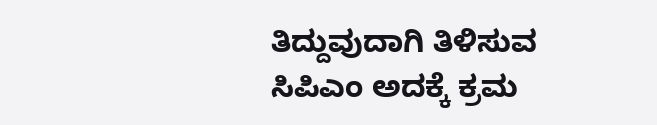ತಿದ್ದುವುದಾಗಿ ತಿಳಿಸುವ ಸಿಪಿಎಂ ಅದಕ್ಕೆ ಕ್ರಮ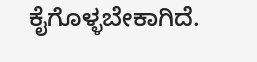ಕೈಗೊಳ್ಳಬೇಕಾಗಿದೆ.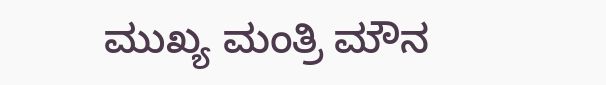ಮುಖ್ಯ ಮಂತ್ರಿ ಮೌನ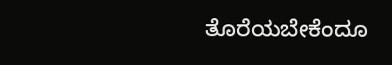ತೊರೆಯಬೇಕೆಂದೂ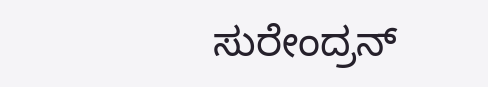ಸುರೇಂದ್ರನ್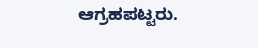ಆಗ್ರಹಪಟ್ಟರು.